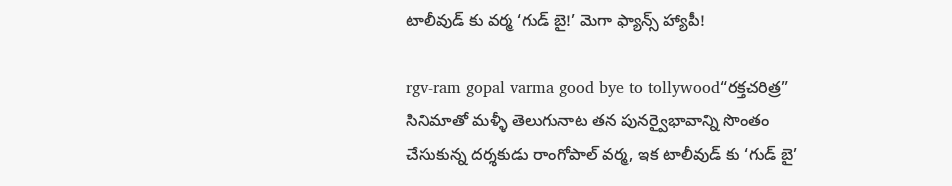టాలీవుడ్ కు వర్మ ‘గుడ్ బై!’ మెగా ఫ్యాన్స్ హ్యాపీ!

rgv-ram gopal varma good bye to tollywood“రక్తచరిత్ర” సినిమాతో మళ్ళీ తెలుగునాట తన పునర్వైభావాన్ని సొంతం చేసుకున్న దర్శకుడు రాంగోపాల్ వర్మ, ఇక టాలీవుడ్ కు ‘గుడ్ బై’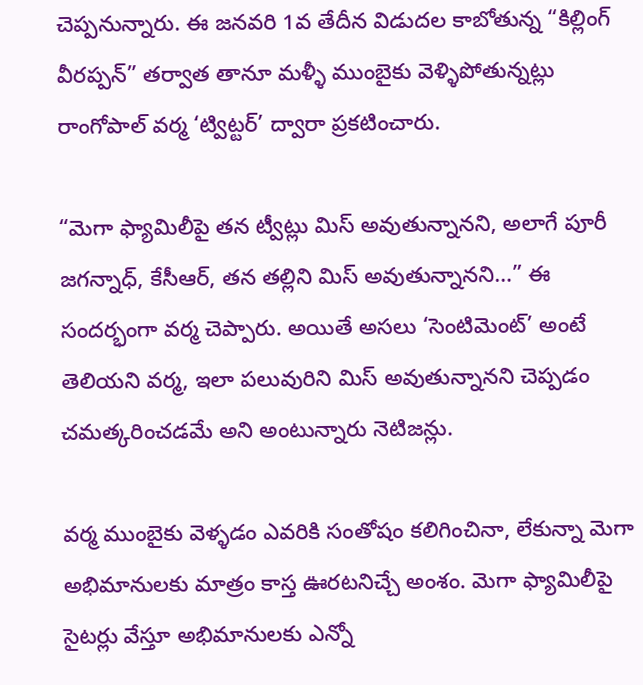చెప్పనున్నారు. ఈ జనవరి 1వ తేదీన విడుదల కాబోతున్న “కిల్లింగ్ వీరప్పన్” తర్వాత తానూ మళ్ళీ ముంబైకు వెళ్ళిపోతున్నట్లు రాంగోపాల్ వర్మ ‘ట్విట్టర్’ ద్వారా ప్రకటించారు.

“మెగా ఫ్యామిలీపై తన ట్వీట్లు మిస్ అవుతున్నానని, అలాగే పూరీ జగన్నాధ్, కేసీఆర్, తన తల్లిని మిస్ అవుతున్నానని…” ఈ సందర్భంగా వర్మ చెప్పారు. అయితే అసలు ‘సెంటిమెంట్’ అంటే తెలియని వర్మ, ఇలా పలువురిని మిస్ అవుతున్నానని చెప్పడం చమత్కరించడమే అని అంటున్నారు నెటిజన్లు.

వర్మ ముంబైకు వెళ్ళడం ఎవరికి సంతోషం కలిగించినా, లేకున్నా మెగా అభిమానులకు మాత్రం కాస్త ఊరటనిచ్చే అంశం. మెగా ఫ్యామిలీపై సైటర్లు వేస్తూ అభిమానులకు ఎన్నో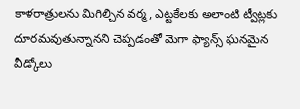కాళరాత్రులను మిగిల్చిన వర్మ, ఎట్టకేలకు అలాంటి ట్వీట్లకు దూరమవుతున్నానని చెప్పడంతో మెగా ఫ్యాన్స్ ఘనమైన వీడ్కోలు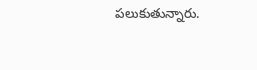పలుకుతున్నారు.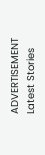ADVERTISEMENT
Latest Stories